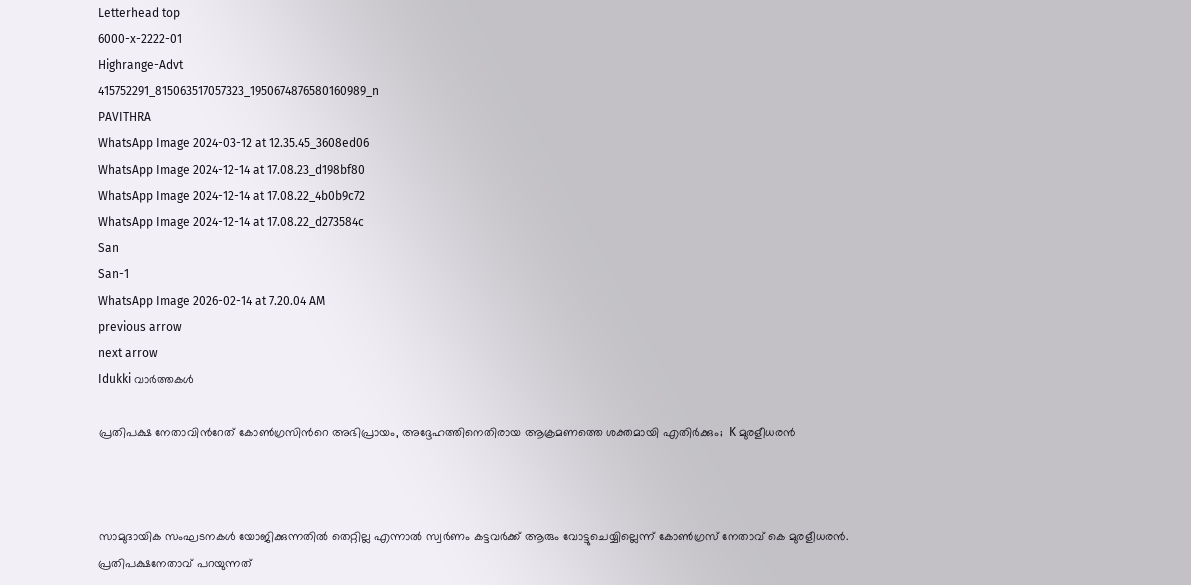Letterhead top
6000-x-2222-01
Highrange-Advt
415752291_815063517057323_1950674876580160989_n
PAVITHRA
WhatsApp Image 2024-03-12 at 12.35.45_3608ed06
WhatsApp Image 2024-12-14 at 17.08.23_d198bf80
WhatsApp Image 2024-12-14 at 17.08.22_4b0b9c72
WhatsApp Image 2024-12-14 at 17.08.22_d273584c
San
San-1
WhatsApp Image 2026-02-14 at 7.20.04 AM
previous arrow
next arrow
Idukki വാര്‍ത്തകള്‍

പ്രതിപക്ഷ നേതാവിന്‍റേത് കോൺഗ്രസിന്‍റെ അഭിപ്രായം, അദ്ദേഹത്തിനെതിരായ ആക്രമണത്തെ ശക്തമായി എതിർക്കും;  K മുരളീധരൻ



സാമുദായിക സംഘടനകൾ യോജിക്കുന്നതിൽ തെറ്റില്ല എന്നാൽ സ്വർണം കട്ടവർക്ക് ആരും വോട്ടുചെയ്യില്ലെന്ന് കോൺഗ്രസ് നേതാവ് കെ മുരളീധരൻ. പ്രതിപക്ഷനേതാവ് പറയുന്നത്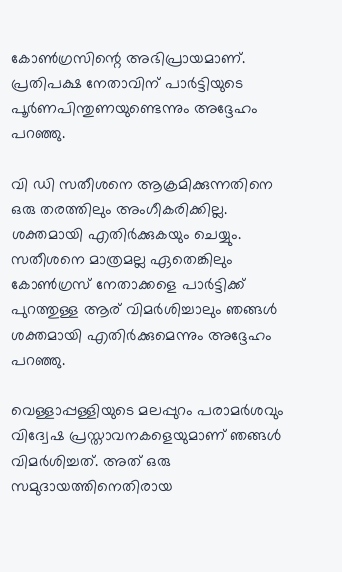കോൺഗ്രസിന്റെ അഭിപ്രായമാണ്. പ്രതിപക്ഷ നേതാവിന് പാർട്ടിയുടെ പൂർണപിന്തുണയുണ്ടെന്നും അദ്ദേഹം പറഞ്ഞു.

വി ഡി സതീശനെ ആക്രമിക്കുന്നതിനെ ഒരു തരത്തിലും അംഗീകരിക്കില്ല. ശക്തമായി എതിർക്കുകയും ചെയ്യും. സതീശനെ മാത്രമല്ല ഏതെങ്കിലും കോൺഗ്രസ് നേതാക്കളെ പാർട്ടിക്ക് പുറത്തുള്ള ആര് വിമർശിച്ചാലും ഞങ്ങൾ ശക്തമായി എതിർക്കുമെന്നും അദ്ദേഹം പറഞ്ഞു.

വെള്ളാപ്പള്ളിയുടെ മലപ്പുറം പരാമർശവും വിദ്വേഷ പ്രസ്താവനകളെയുമാണ് ഞങ്ങൾ വിമർശിച്ചത്. അത് ഒരു സമുദായത്തിനെതിരായ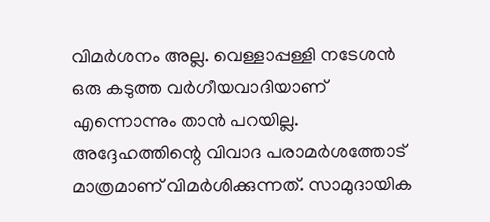വിമർശനം അല്ല. വെള്ളാപ്പള്ളി നടേശൻ ഒരു കടുത്ത വർഗീയവാദിയാണ് എന്നൊന്നും താൻ പറയില്ല. അദ്ദേഹത്തിന്റെ വിവാദ പരാമർശത്തോട് മാത്രമാണ് വിമർശിക്കുന്നത്. സാമുദായിക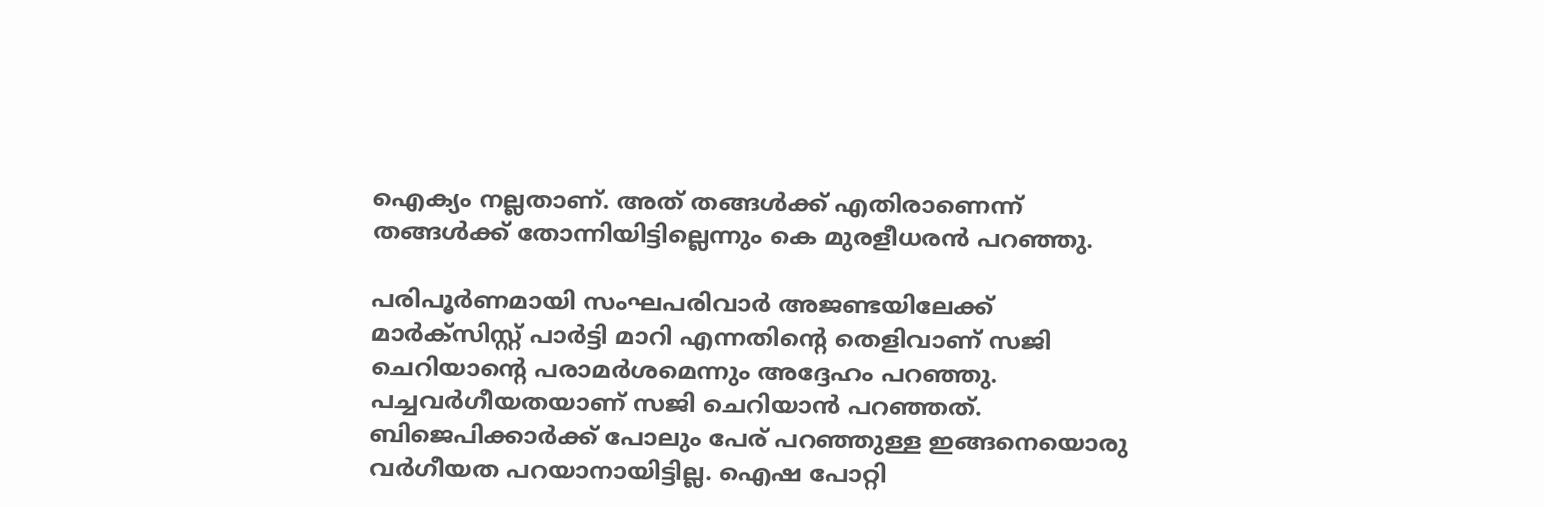ഐക്യം നല്ലതാണ്. അത് തങ്ങൾക്ക് എതിരാണെന്ന് തങ്ങൾക്ക് തോന്നിയിട്ടില്ലെന്നും കെ മുരളീധരൻ പറഞ്ഞു.

പരിപൂർണമായി സംഘപരിവാർ അജണ്ടയിലേക്ക് മാർക്‌സിസ്റ്റ് പാർട്ടി മാറി എന്നതിന്റെ തെളിവാണ് സജി ചെറിയാന്റെ പരാമർശമെന്നും അദ്ദേഹം പറഞ്ഞു. പച്ചവർഗീയതയാണ് സജി ചെറിയാൻ പറഞ്ഞത്. ബിജെപിക്കാർക്ക് പോലും പേര് പറഞ്ഞുള്ള ഇങ്ങനെയൊരു വർഗീയത പറയാനായിട്ടില്ല. ഐഷ പോറ്റി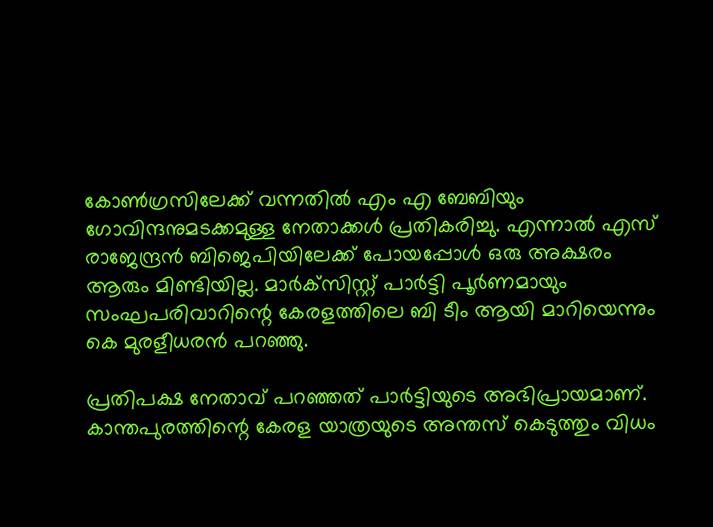കോൺഗ്രസിലേക്ക് വന്നതിൽ എം എ ബേബിയും ഗോവിന്ദനുമടക്കമുള്ള നേതാക്കൾ പ്രതികരിച്ചു. എന്നാൽ എസ് രാജേന്ദ്രൻ ബിജെപിയിലേക്ക് പോയപ്പോൾ ഒരു അക്ഷരം ആരും മിണ്ടിയില്ല. മാർക്‌സിസ്റ്റ് പാർട്ടി പൂർണമായും സംഘപരിവാറിന്റെ കേരളത്തിലെ ബി ടീം ആയി മാറിയെന്നും കെ മുരളീധരൻ പറഞ്ഞു.

പ്രതിപക്ഷ നേതാവ് പറഞ്ഞത് പാർട്ടിയുടെ അഭിപ്രായമാണ്. കാന്തപുരത്തിന്റെ കേരള യാത്രയുടെ അന്തസ് കെടുത്തും വിധം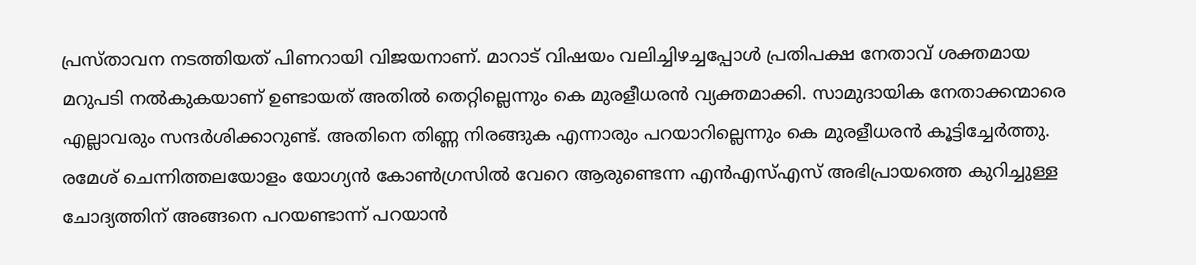പ്രസ്താവന നടത്തിയത് പിണറായി വിജയനാണ്. മാറാട് വിഷയം വലിച്ചിഴച്ചപ്പോൾ പ്രതിപക്ഷ നേതാവ് ശക്തമായ മറുപടി നൽകുകയാണ് ഉണ്ടായത് അതിൽ തെറ്റില്ലെന്നും കെ മുരളീധരൻ വ്യക്തമാക്കി. സാമുദായിക നേതാക്കന്മാരെ എല്ലാവരും സന്ദർശിക്കാറുണ്ട്. അതിനെ തിണ്ണ നിരങ്ങുക എന്നാരും പറയാറില്ലെന്നും കെ മുരളീധരൻ കൂട്ടിച്ചേർത്തു. രമേശ് ചെന്നിത്തലയോളം യോഗ്യൻ കോൺഗ്രസിൽ വേറെ ആരുണ്ടെന്ന എൻഎസ്എസ് അഭിപ്രായത്തെ കുറിച്ചുള്ള ചോദ്യത്തിന് അങ്ങനെ പറയണ്ടാന്ന് പറയാൻ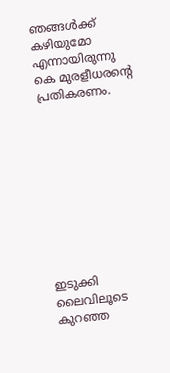ഞങ്ങൾക്ക് കഴിയുമോ എന്നായിരുന്നു കെ മുരളീധരന്റെ പ്രതികരണം.










ഇടുക്കി ലൈവിലൂടെ കുറഞ്ഞ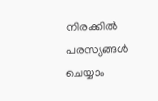നിരക്കിൽ പരസ്യങ്ങൾ ചെയ്യാം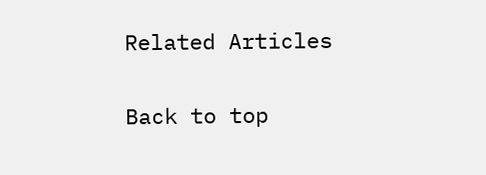Related Articles

Back to top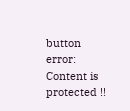button
error: Content is protected !!